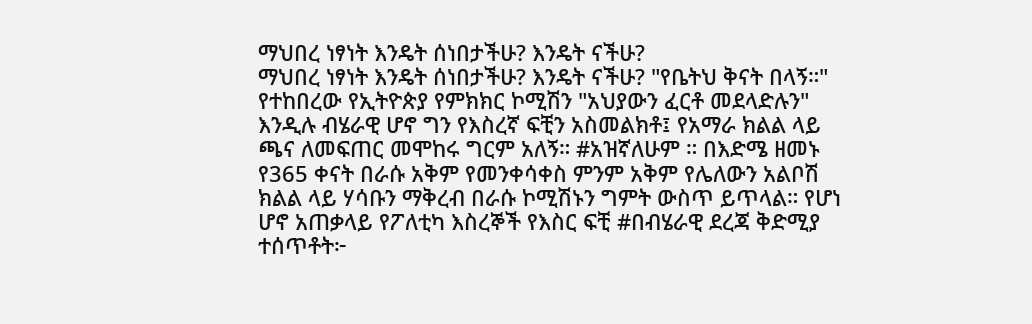ማህበረ ነፃነት እንዴት ሰነበታችሁ? እንዴት ናችሁ?
ማህበረ ነፃነት እንዴት ሰነበታችሁ? እንዴት ናችሁ? "የቤትህ ቅናት በላኝ።" የተከበረው የኢትዮጵያ የምክክር ኮሚሽን "አህያውን ፈርቶ መደላድሉን" እንዲሉ ብሄራዊ ሆኖ ግን የእስረኛ ፍቺን አስመልክቶ፤ የአማራ ክልል ላይ ጫና ለመፍጠር መሞከሩ ግርም አለኝ። #አዝኛለሁም ። በእድሜ ዘመኑ የ365 ቀናት በራሱ አቅም የመንቀሳቀስ ምንም አቅም የሌለውን አልቦሽ ክልል ላይ ሃሳቡን ማቅረብ በራሱ ኮሚሽኑን ግምት ውስጥ ይጥላል። የሆነ ሆኖ አጠቃላይ የፖለቲካ እስረኞች የእስር ፍቺ #በብሄራዊ ደረጃ ቅድሚያ ተሰጥቶት፦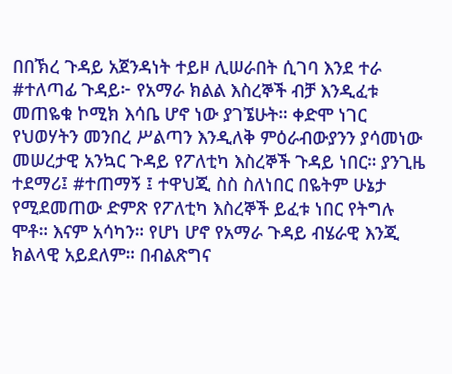በበኽረ ጉዳይ አጀንዳነት ተይዞ ሊሠራበት ሲገባ እንደ ተራ #ተለጣፊ ጉዳይ፦ የአማራ ክልል እስረኞች ብቻ እንዲፈቱ መጠዬቁ ኮሚክ እሳቤ ሆኖ ነው ያገኜሁት። ቀድሞ ነገር የህወሃትን መንበረ ሥልጣን እንዲለቅ ምዕራብውያንን ያሳመነው መሠረታዊ አንኳር ጉዳይ የፖለቲካ እስረኞች ጉዳይ ነበር። ያንጊዜ ተደማሪ፤ #ተጠማኝ ፤ ተዋህጂ ስስ ስለነበር በዬትም ሁኔታ የሚደመጠው ድምጽ የፖለቲካ እስረኞች ይፈቱ ነበር የትግሉ ሞቶ። እናም አሳካን። የሆነ ሆኖ የአማራ ጉዳይ ብሄራዊ እንጂ ክልላዊ አይደለም። በብልጽግና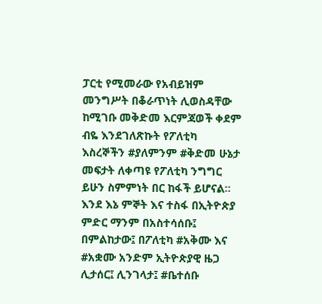ፓርቲ የሚመራው የአብይዝም መንግሥት በቆራጥነት ሊወስዳቸው ከሚገቡ መቅድመ እርምጃወች ቀደም ብዬ እንደገለጽኩት የፖለቲካ እስረኞችን #ያለምንም #ቅድመ ሁኔታ መፍታት ለቀጣዩ የፖለቲካ ንግግር ይሁን ስምምነት በር ከፋች ይሆናል። እንደ እኔ ምኞት እና ተስፋ በኢትዮጵያ ምድር ማንም በአስተሳሰቡ፤ በምልከታው፤ በፖለቲካ #አቅሙ እና #አቋሙ አንድም ኢትዮጵያዊ ዜጋ ሊታሰር፤ ሊንገላታ፤ #ቤተሰቡ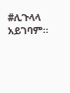#ሊጉላላ አይገባም።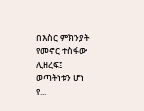በእስር ምክንያት የመኖር ተስፋው ሊዘረፍ፤ ወጣትነቱን ሆነ የ...